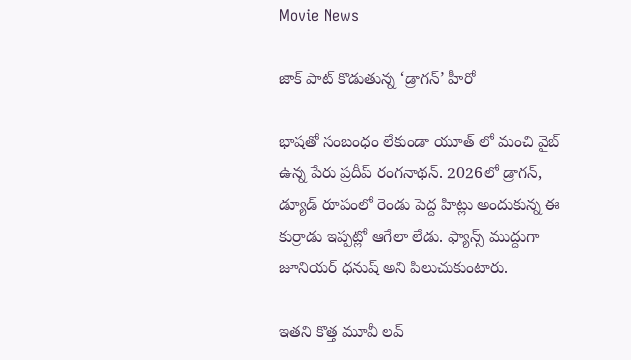Movie News

జాక్ పాట్ కొడుతున్న ‘డ్రాగన్’ హీరో

భాషతో సంబంధం లేకుండా యూత్ లో మంచి వైబ్ ఉన్న పేరు ప్రదీప్ రంగనాథన్. 2026లో డ్రాగన్, డ్యూడ్ రూపంలో రెండు పెద్ద హిట్లు అందుకున్న ఈ కుర్రాడు ఇప్పట్లో ఆగేలా లేడు. ఫ్యాన్స్ ముద్దుగా జూనియర్ ధనుష్ అని పిలుచుకుంటారు.

ఇతని కొత్త మూవీ లవ్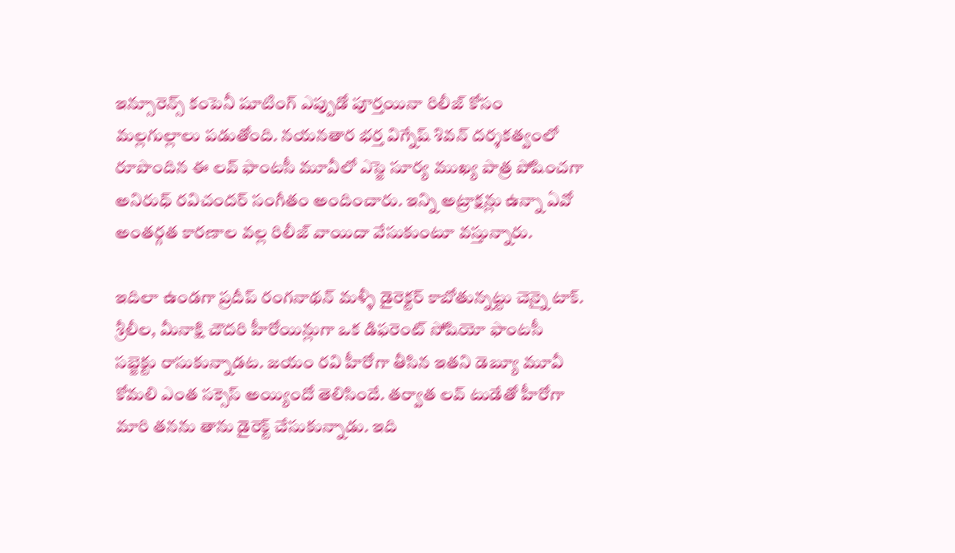ఇన్సూరెన్స్ కంపెనీ షూటింగ్ ఎప్పుడో పూర్తయినా రిలీజ్ కోసం మల్లగుల్లాలు పడుతోంది. నయనతార భర్త విగ్నేష్ శివన్ దర్శకత్వంలో రూపొందిన ఈ లవ్ ఫాంటసీ మూవీలో ఎస్జె సూర్య ముఖ్య పాత్ర పోషించగా అనిరుధ్ రవిచందర్ సంగీతం అందించారు. ఇన్ని అట్రాక్షన్లు ఉన్నా ఏవో అంతర్గత కారణాల వల్ల రిలీజ్ వాయిదా వేసుకుంటూ వస్తున్నారు.

ఇదిలా ఉండగా ప్రదీప్ రంగనాథన్ మళ్ళీ డైరెక్టర్ కాబోతున్నట్టు చెన్నై టాక్. శ్రీలీల, మీనాక్షి చౌదరి హీరోయిన్లుగా ఒక డిఫరెంట్ సోషియో ఫాంటసీ సబ్జెక్టు రాసుకున్నాడట. జయం రవి హీరోగా తీసిన ఇతని డెబ్యూ మూవీ కోమలి ఎంత సక్సెస్ అయ్యిందో తెలిసిందే. తర్వాత లవ్ టుడేతో హీరోగా మారి తనను తాను డైరెక్ట్ చేసుకున్నాడు. ఇది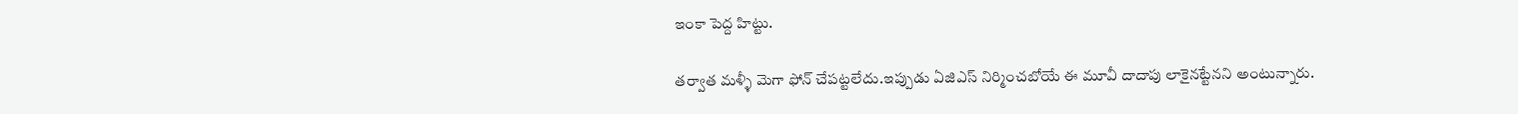ఇంకా పెద్ద హిట్టు.

తర్వాత మళ్ళీ మెగా ఫోన్ చేపట్టలేదు.ఇప్పుడు ఏజిఎస్ నిర్మించబోయే ఈ మూవీ దాదాపు లాకైనట్టేనని అంటున్నారు.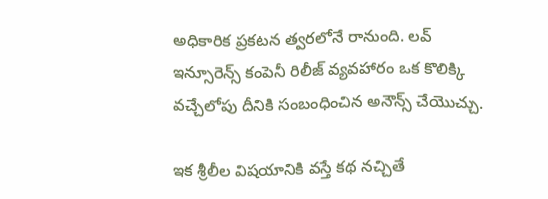అధికారిక ప్రకటన త్వరలోనే రానుంది. లవ్ ఇన్సూరెన్స్ కంపెనీ రిలీజ్ వ్యవహారం ఒక కొలిక్కి వచ్చేలోపు దీనికి సంబంధించిన అనౌన్స్ చేయొచ్చు.

ఇక శ్రీలీల విషయానికి వస్తే కథ నచ్చితే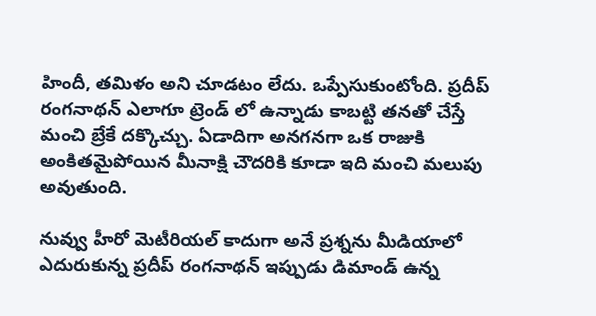హిందీ, తమిళం అని చూడటం లేదు. ఒప్పేసుకుంటోంది. ప్రదీప్ రంగనాథన్ ఎలాగూ ట్రెండ్ లో ఉన్నాడు కాబట్టి తనతో చేస్తే మంచి బ్రేకే దక్కొచ్చు. ఏడాదిగా అనగనగా ఒక రాజుకి అంకితమైపోయిన మీనాక్షి చౌదరికి కూడా ఇది మంచి మలుపు అవుతుంది.

నువ్వు హీరో మెటీరియల్ కాదుగా అనే ప్రశ్నను మీడియాలో ఎదురుకున్న ప్రదీప్ రంగనాథన్ ఇప్పుడు డిమాండ్ ఉన్న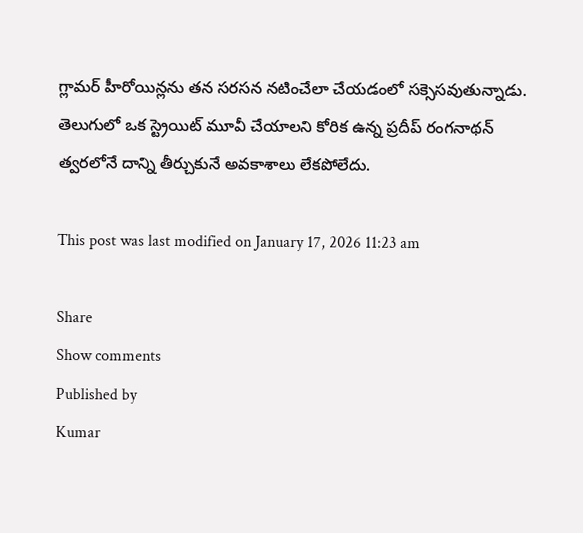గ్లామర్ హీరోయిన్లను తన సరసన నటించేలా చేయడంలో సక్సెసవుతున్నాడు. తెలుగులో ఒక స్ట్రెయిట్ మూవీ చేయాలని కోరిక ఉన్న ప్రదీప్ రంగనాథన్ త్వరలోనే దాన్ని తీర్చుకునే అవకాశాలు లేకపోలేదు.

This post was last modified on January 17, 2026 11:23 am

Share
Show comments
Published by
Kumar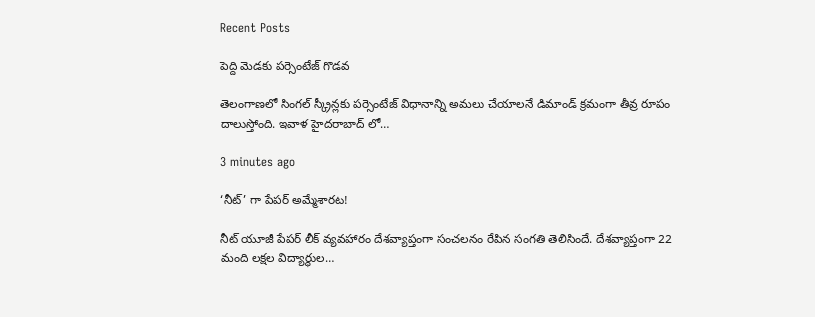Recent Posts

పెద్ది మెడకు పర్సెంటేజ్ గొడవ

తెలంగాణలో సింగల్ స్క్రీన్లకు పర్సెంటేజ్ విధానాన్ని అమలు చేయాలనే డిమాండ్ క్రమంగా తీవ్ర రూపం దాలుస్తోంది. ఇవాళ హైదరాబాద్ లో…

3 minutes ago

‘నీట్’ గా పేపర్ అమ్మేశారట!

నీట్ యూజీ పేపర్ లీక్ వ్యవహారం దేశవ్యాప్తంగా సంచలనం రేపిన సంగతి తెలిసిందే. దేశవ్యాప్తంగా 22 మంది లక్షల విద్యార్థుల…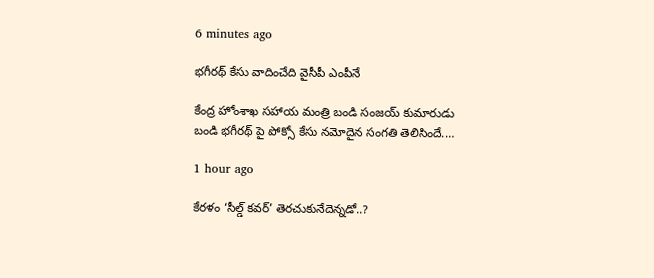6 minutes ago

భగీరథ్ కేసు వాదించేది వైసీపీ ఎంపీనే

కేంద్ర హోంశాఖ సహాయ మంత్రి బండి సంజయ్ కుమారుడు బండి భగీరథ్ పై పోక్సో కేసు నమోదైన సంగతి తెలిసిందే.…

1 hour ago

కేరళం ‘సీల్డ్ కవర్’ తెరచుకునేదెన్నడో..?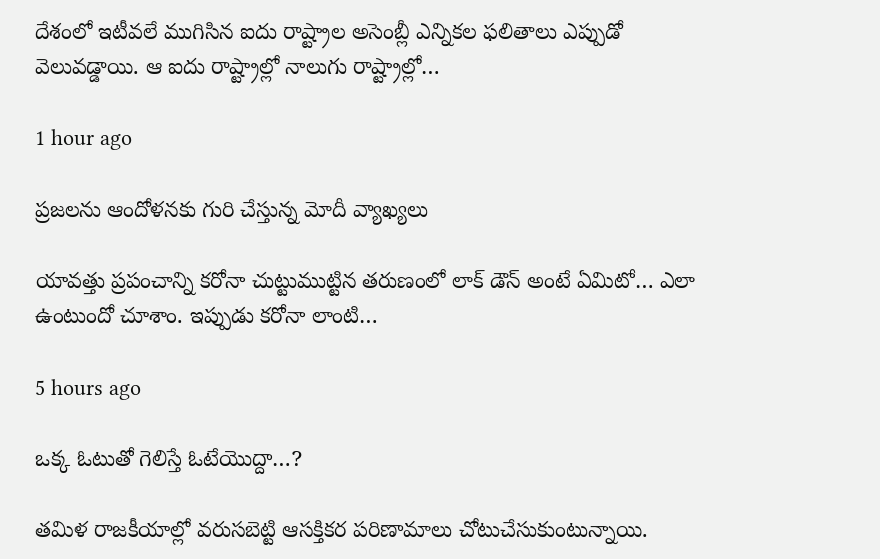దేశంలో ఇటీవలే ముగిసిన ఐదు రాష్ట్రాల అసెంబ్లీ ఎన్నికల ఫలితాలు ఎప్పుడో వెలువడ్డాయి. ఆ ఐదు రాష్ట్రాల్లో నాలుగు రాష్ట్రాల్లో…

1 hour ago

ప్రజలను ఆందోళనకు గురి చేస్తున్న మోదీ వ్యాఖ్యలు

యావత్తు ప్రపంచాన్ని కరోనా చుట్టుముట్టిన తరుణంలో లాక్ డౌన్ అంటే ఏమిటో… ఎలా ఉంటుందో చూశాం. ఇప్పుడు కరోనా లాంటి…

5 hours ago

ఒక్క ఓటుతో గెలిస్తే ఓటేయొద్దా…?

తమిళ రాజకీయాల్లో వరుసబెట్టి ఆసక్తికర పరిణామాలు చోటుచేసుకుంటున్నాయి.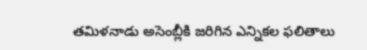తమిళనాడు అసెంబ్లీకి జరిగిన ఎన్నికల ఫలితాలు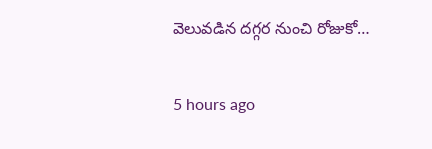వెలువడిన దగ్గర నుంచి రోజుకో…

5 hours ago